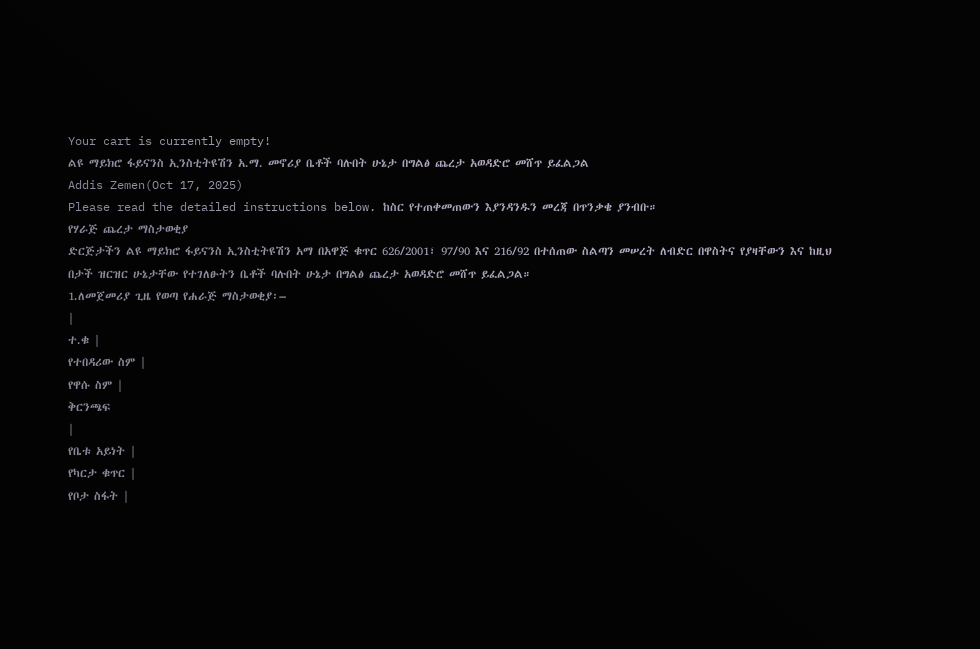Your cart is currently empty!
ልዩ ማይክሮ ፋይናንስ ኢንስቲትዩሽን አ.ማ. መኖሪያ ቤቶች ባሉበት ሁኔታ በግልፅ ጨረታ አወዳድሮ መሸጥ ይፈልጋል
Addis Zemen(Oct 17, 2025)
Please read the detailed instructions below. ከስር የተጠቀመጠውን እያንዳንዱን መረጃ በጥንቃቄ ያንብቡ።
የሃራጅ ጨረታ ማስታወቂያ
ድርጅታችን ልዩ ማይክሮ ፋይናንስ ኢንስቲትዩሽን አማ በአዋጅ ቁጥር 626/2001፣ 97/90 እና 216/92 በተሰጠው ስልጣን መሠረት ለብድር በዋስትና የያዛቸውን እና ከዚህ በታች ዝርዝር ሁኔታቸው የተገለፁትን ቤቶች ባሉበት ሁኔታ በግልፅ ጨረታ አወዳድሮ መሸጥ ይፈልጋል።
1.ለመጀመሪያ ጊዜ የወጣ የሐራጅ ማስታወቂያ፡–
|
ተ.ቁ |
የተበዳሪው ስም |
የዋሱ ስም |
ቅርንጫፍ
|
የቤቱ አይነት |
የካርታ ቁጥር |
የቦታ ስፋት |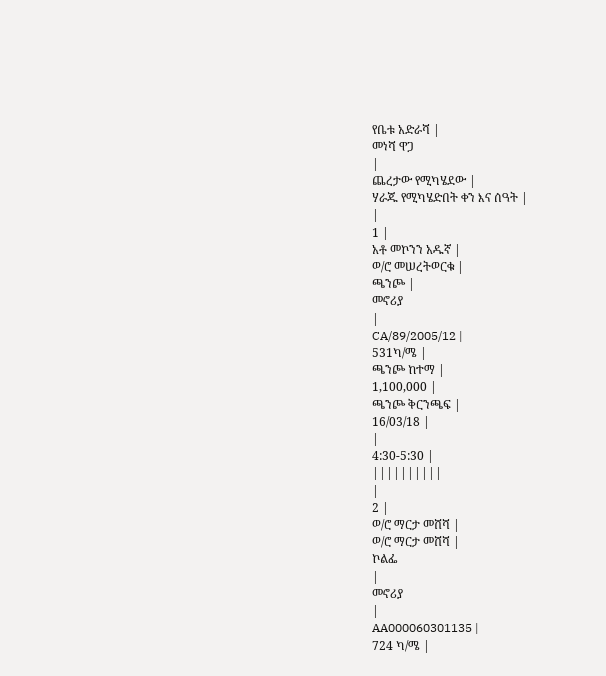የቤቱ አድራሻ |
መነሻ ዋጋ
|
ጨረታው የሚካሄደው |
ሃራጁ የሚካሄድበት ቀን እና ሰዓት |
|
1 |
አቶ መኮንን አዱኛ |
ወ/ሮ መሠረትወርቁ |
ጫንጮ |
መኖሪያ
|
CA/89/2005/12 |
531ካ/ሜ |
ጫንጮ ከተማ |
1,100,000 |
ጫንጮ ቅርንጫፍ |
16/03/18 |
|
4:30-5:30 |
||||||||||
|
2 |
ወ/ሮ ማርታ መሸሻ |
ወ/ሮ ማርታ መሸሻ |
ኮልፌ
|
መኖሪያ
|
AA000060301135 |
724 ካ/ሜ |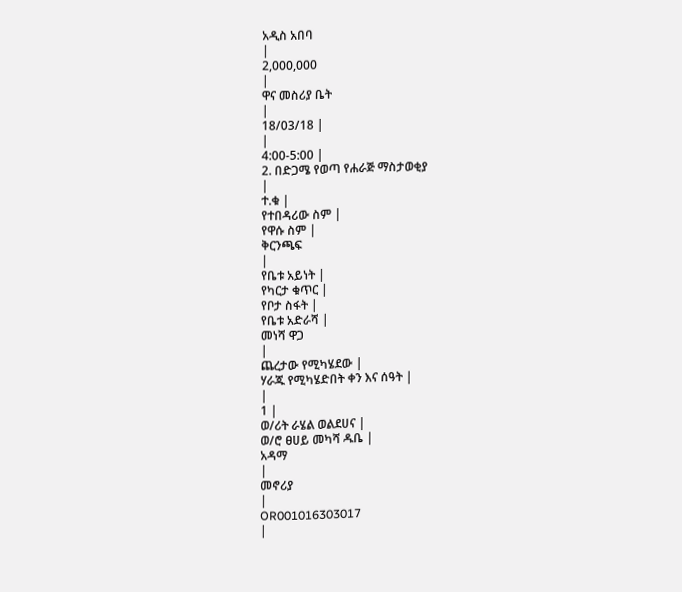አዲስ አበባ
|
2,000,000
|
ዋና መስሪያ ቤት
|
18/03/18 |
|
4:00-5:00 |
2. በድጋሜ የወጣ የሐራጅ ማስታወቂያ
|
ተ.ቁ |
የተበዳሪው ስም |
የዋሱ ስም |
ቅርንጫፍ
|
የቤቱ አይነት |
የካርታ ቁጥር |
የቦታ ስፋት |
የቤቱ አድራሻ |
መነሻ ዋጋ
|
ጨረታው የሚካሄደው |
ሃራጁ የሚካሄድበት ቀን እና ሰዓት |
|
1 |
ወ/ሪት ራሄል ወልደሀና |
ወ/ሮ ፀሀይ መካሻ ዱቤ |
አዳማ
|
መኖሪያ
|
OR001016303017
|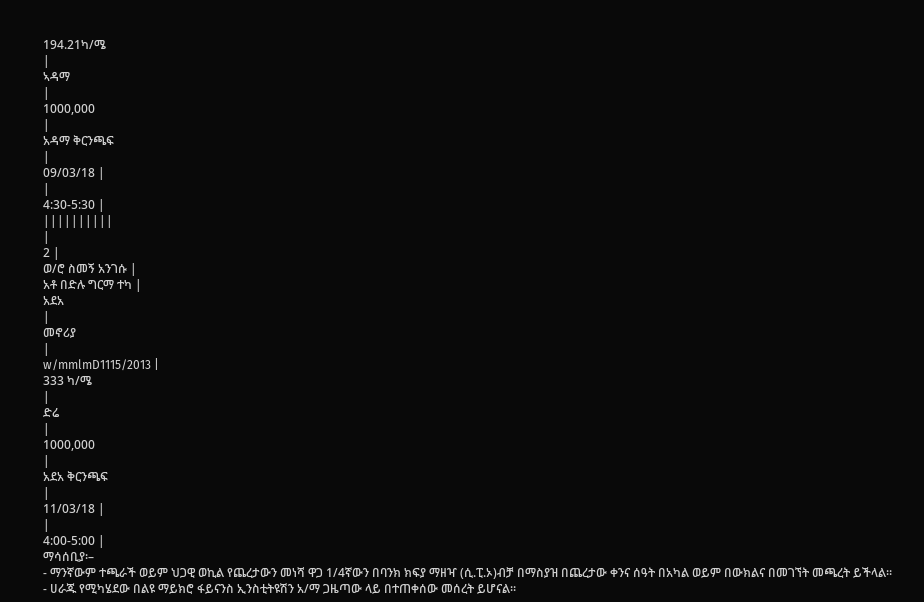194.21ካ/ሜ
|
ኣዳማ
|
1000,000
|
አዳማ ቅርንጫፍ
|
09/03/18 |
|
4:30-5:30 |
||||||||||
|
2 |
ወ/ሮ ስመኝ አንገሱ |
አቶ በድሉ ግርማ ተካ |
አደአ
|
መኖሪያ
|
w/mmlmD1115/2013 |
333 ካ/ሜ
|
ድሬ
|
1000,000
|
አደአ ቅርንጫፍ
|
11/03/18 |
|
4:00-5:00 |
ማሳሰቢያ፡–
- ማንኛውም ተጫራች ወይም ህጋዊ ወኪል የጨረታውን መነሻ ዋጋ 1/4ኛውን በባንክ ክፍያ ማዘዣ (ሲ.ፒ.ኦ)ብቻ በማስያዝ በጨረታው ቀንና ሰዓት በአካል ወይም በውክልና በመገኘት መጫረት ይችላል።
- ሀራጁ የሚካሄደው በልዩ ማይክሮ ፋይናንስ ኢንስቲትዩሽን አ/ማ ጋዜጣው ላይ በተጠቀሰው መሰረት ይሆናል።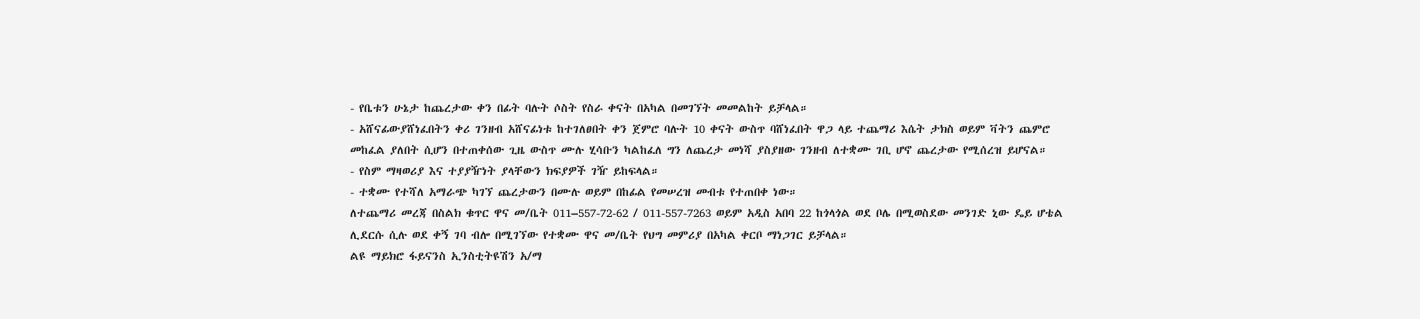- የቤቱን ሁኔታ ከጨረታው ቀን በፊት ባሉት ሶስት የስራ ቀናት በአካል በመገኘት መመልከት ይቻላል።
- አሸናፊውያሸነፈበትን ቀሪ ገንዘብ አሸናፊነቱ ከተገለፀበት ቀን ጀምሮ ባሉት 10 ቀናት ውስጥ ባሸነፈበት ዋጋ ላይ ተጨማሪ እሴት ታክስ ወይም ቫትን ጨምሮ መከፈል ያለበት ሲሆን በተጠቀሰው ጊዜ ውስጥ ሙሉ ሂሳቡን ካልከፈለ ግን ለጨረታ መነሻ ያስያዘው ገንዘብ ለተቋሙ ገቢ ሆኖ ጨረታው የሚሰረዝ ይሆናል።
- የስም ማዛወሪያ እና ተያያዥነት ያላቸውን ክፍያዎች ገዥ ይከፍላል።
- ተቋሙ የተሻለ አማራጭ ካገኘ ጨረታውን በሙሉ ወይም በከፊል የመሠረዝ መብቱ የተጠበቀ ነው።
ለተጨማሪ መረጃ በስልክ ቁጥር ዋና መ/ቤት 011–557-72-62 / 011-557-7263 ወይም አዲስ አበባ 22 ከጎላጎል ወደ ቦሌ በሚወስደው መንገድ ኒው ዴይ ሆቴል ሊደርሱ ሲሉ ወደ ቀኝ ገባ ብሎ በሚገኘው የተቋሙ ዋና መ/ቤት የህግ መምሪያ በአካል ቀርቦ ማነጋገር ይቻላል።
ልዩ ማይክሮ ፋይናንስ ኢንስቲትዩሽን አ/ማ